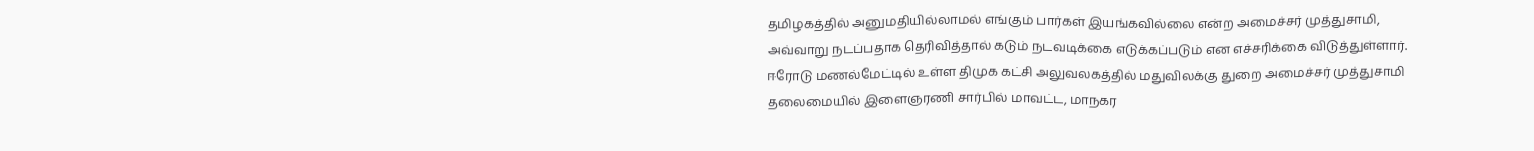தமிழகத்தில் அனுமதியில்லாமல் எங்கும் பார்கள் இயங்கவில்லை என்ற அமைச்சர் முத்துசாமி, அவ்வாறு நடப்பதாக தெரிவித்தால் கடும் நடவடிக்கை எடுக்கப்படும் என எச்சரிக்கை விடுத்துள்ளார்.
ஈரோடு மணல்மேட்டில் உள்ள திமுக கட்சி அலுவலகத்தில் மதுவிலக்கு துறை அமைச்சர் முத்துசாமி தலைமையில் இளைஞரணி சார்பில் மாவட்ட, மாநகர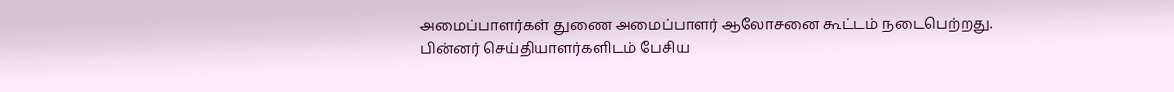அமைப்பாளர்கள் துணை அமைப்பாளர் ஆலோசனை கூட்டம் நடைபெற்றது.
பின்னர் செய்தியாளர்களிடம் பேசிய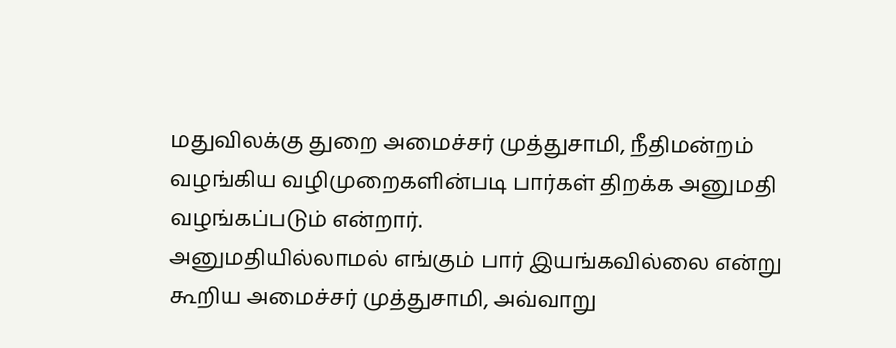மதுவிலக்கு துறை அமைச்சர் முத்துசாமி, நீதிமன்றம் வழங்கிய வழிமுறைகளின்படி பார்கள் திறக்க அனுமதி வழங்கப்படும் என்றார்.
அனுமதியில்லாமல் எங்கும் பார் இயங்கவில்லை என்று கூறிய அமைச்சர் முத்துசாமி, அவ்வாறு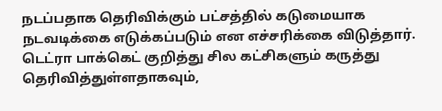நடப்பதாக தெரிவிக்கும் பட்சத்தில் கடுமையாக நடவடிக்கை எடுக்கப்படும் என எச்சரிக்கை விடுத்தார். டெட்ரா பாக்கெட் குறித்து சில கட்சிகளும் கருத்து தெரிவித்துள்ளதாகவும்,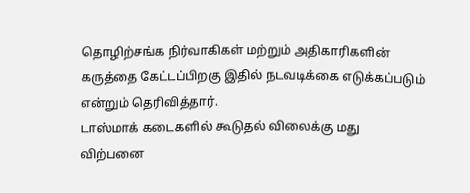தொழிற்சங்க நிர்வாகிகள் மற்றும் அதிகாரிகளின் கருத்தை கேட்டப்பிறகு இதில் நடவடிக்கை எடுக்கப்படும் என்றும் தெரிவித்தார்.
டாஸ்மாக் கடைகளில் கூடுதல் விலைக்கு மது விற்பனை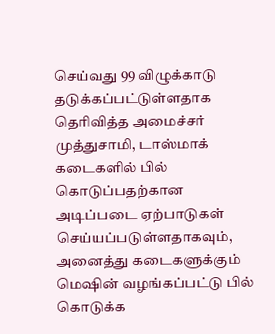செய்வது 99 விழுக்காடு தடுக்கப்பட்டுள்ளதாக தெரிவித்த அமைச்சர் முத்துசாமி, டாஸ்மாக் கடைகளில் பில் கொடுப்பதற்கான அடிப்படை ஏற்பாடுகள் செய்யப்படுள்ளதாகவும், அனைத்து கடைகளுக்கும் மெஷின் வழங்கப்பட்டு பில் கொடுக்க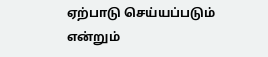ஏற்பாடு செய்யப்படும் என்றும்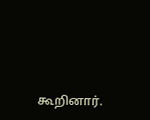கூறினார்.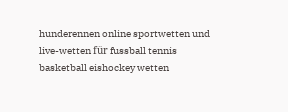hunderennen online sportwetten und live-wetten für fussball tennis basketball eishockey wetten